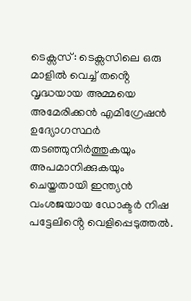ടെക്സസ്: ടെക്സസിലെ ഒരു മാളിൽ വെച്ച് തൻ്റെ വൃദ്ധയായ അമ്മയെ അമേരിക്കൻ എമിഗ്രേഷൻ ഉദ്യോഗസ്ഥർ തടഞ്ഞുനിർത്തുകയും അപമാനിക്കുകയും ചെയ്തതായി ഇന്ത്യൻ വംശജയായ ഡോക്ടർ നിഷ പട്ടേലിൻ്റെ വെളിപ്പെടുത്തൽ.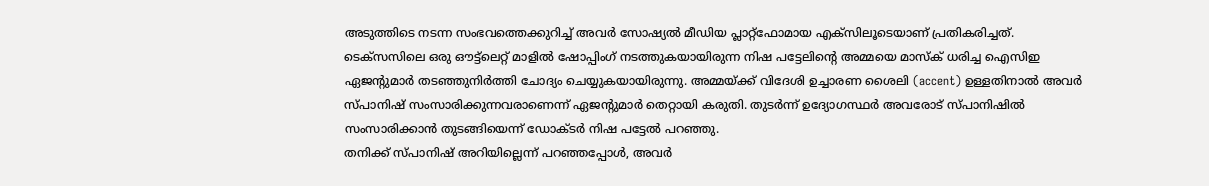അടുത്തിടെ നടന്ന സംഭവത്തെക്കുറിച്ച് അവർ സോഷ്യൽ മീഡിയ പ്ലാറ്റ്ഫോമായ എക്സിലൂടെയാണ് പ്രതികരിച്ചത്.
ടെക്സസിലെ ഒരു ഔട്ട്ലെറ്റ് മാളിൽ ഷോപ്പിംഗ് നടത്തുകയായിരുന്ന നിഷ പട്ടേലിൻ്റെ അമ്മയെ മാസ്ക് ധരിച്ച ഐസിഇ ഏജൻ്റുമാർ തടഞ്ഞുനിർത്തി ചോദ്യം ചെയ്യുകയായിരുന്നു. അമ്മയ്ക്ക് വിദേശി ഉച്ചാരണ ശൈലി (accent) ഉള്ളതിനാൽ അവർ സ്പാനിഷ് സംസാരിക്കുന്നവരാണെന്ന് ഏജന്റുമാർ തെറ്റായി കരുതി. തുടർന്ന് ഉദ്യോഗസ്ഥർ അവരോട് സ്പാനിഷിൽ സംസാരിക്കാൻ തുടങ്ങിയെന്ന് ഡോക്ടർ നിഷ പട്ടേൽ പറഞ്ഞു.
തനിക്ക് സ്പാനിഷ് അറിയില്ലെന്ന് പറഞ്ഞപ്പോൾ, അവർ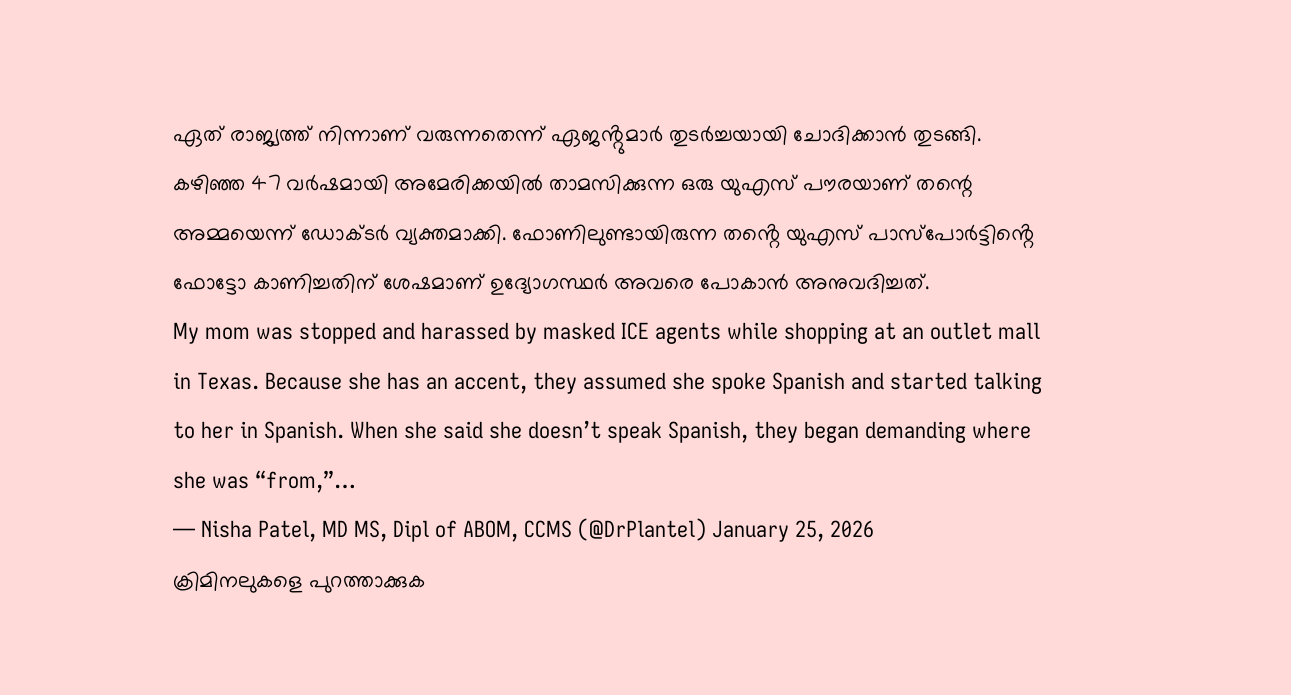ഏത് രാജ്യത്ത് നിന്നാണ് വരുന്നതെന്ന് ഏജൻ്റുമാർ തുടർച്ചയായി ചോദിക്കാൻ തുടങ്ങി. കഴിഞ്ഞ 47 വർഷമായി അമേരിക്കയിൽ താമസിക്കുന്ന ഒരു യുഎസ് പൗരയാണ് തന്റെ അമ്മയെന്ന് ഡോക്ടർ വ്യക്തമാക്കി. ഫോണിലുണ്ടായിരുന്ന തൻ്റെ യുഎസ് പാസ്പോർട്ടിൻ്റെ ഫോട്ടോ കാണിച്ചതിന് ശേഷമാണ് ഉദ്യോഗസ്ഥർ അവരെ പോകാൻ അനുവദിച്ചത്.
My mom was stopped and harassed by masked ICE agents while shopping at an outlet mall in Texas. Because she has an accent, they assumed she spoke Spanish and started talking to her in Spanish. When she said she doesn’t speak Spanish, they began demanding where she was “from,”…
— Nisha Patel, MD MS, Dipl of ABOM, CCMS (@DrPlantel) January 25, 2026
ക്രിമിനലുകളെ പുറത്താക്കുക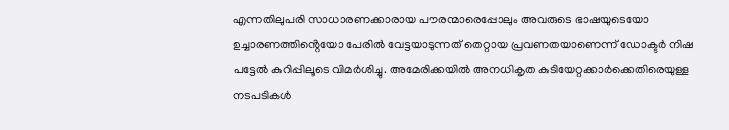എന്നതിലുപരി സാധാരണക്കാരായ പൗരന്മാരെപ്പോലും അവരുടെ ഭാഷയുടെയോ ഉച്ചാരണത്തിൻ്റെയോ പേരിൽ വേട്ടയാടുന്നത് തെറ്റായ പ്രവണതയാണെന്ന് ഡോക്ടർ നിഷ പട്ടേൽ കുറിപ്പിലൂടെ വിമർശിച്ചു. അമേരിക്കയിൽ അനധികൃത കുടിയേറ്റക്കാർക്കെതിരെയുള്ള നടപടികൾ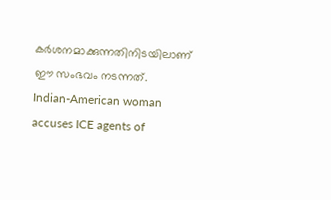കർശനമാക്കുന്നതിനിടയിലാണ് ഈ സംഭവം നടന്നത്.
Indian-American woman accuses ICE agents of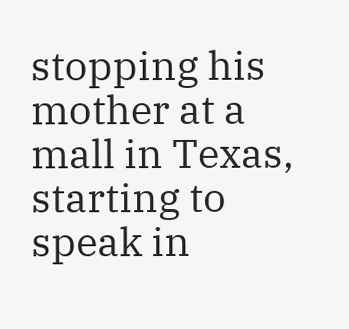stopping his mother at a mall in Texas, starting to speak in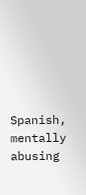Spanish, mentally abusing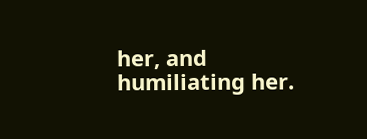her, and humiliating her.